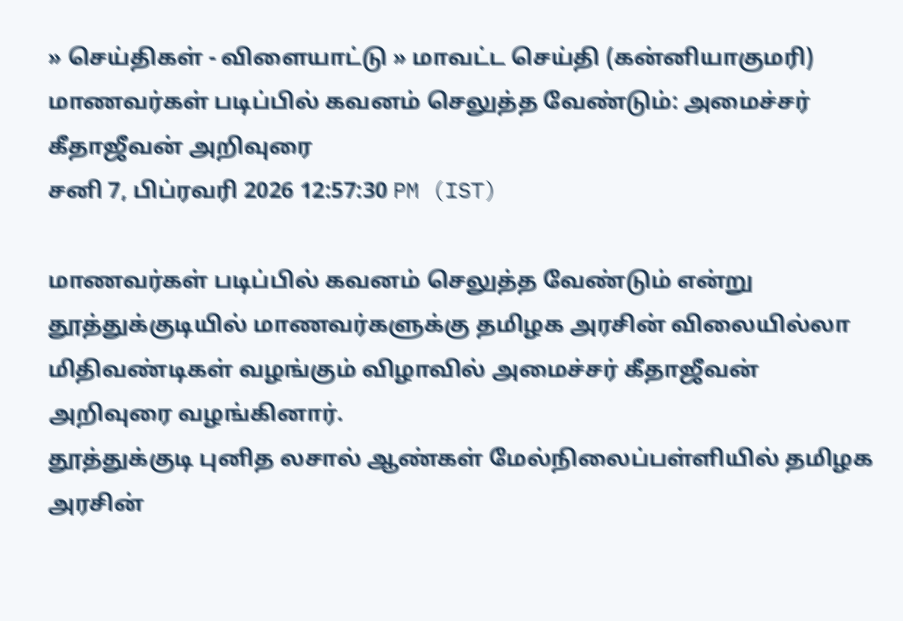» செய்திகள் - விளையாட்டு » மாவட்ட செய்தி (கன்னியாகுமரி)
மாணவர்கள் படிப்பில் கவனம் செலுத்த வேண்டும்: அமைச்சர் கீதாஜீவன் அறிவுரை
சனி 7, பிப்ரவரி 2026 12:57:30 PM (IST)

மாணவர்கள் படிப்பில் கவனம் செலுத்த வேண்டும் என்று தூத்துக்குடியில் மாணவர்களுக்கு தமிழக அரசின் விலையில்லா மிதிவண்டிகள் வழங்கும் விழாவில் அமைச்சர் கீதாஜீவன் அறிவுரை வழங்கினார்.
தூத்துக்குடி புனித லசால் ஆண்கள் மேல்நிலைப்பள்ளியில் தமிழக அரசின்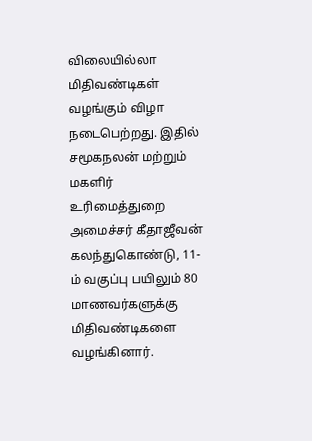விலையில்லா மிதிவண்டிகள் வழங்கும் விழா நடைபெற்றது. இதில் சமூகநலன் மற்றும் மகளிர் உரிமைத்துறை அமைச்சர் கீதாஜீவன் கலந்துகொண்டு, 11-ம் வகுப்பு பயிலும் 80 மாணவர்களுக்கு மிதிவண்டிகளை வழங்கினார்.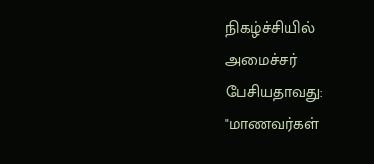நிகழ்ச்சியில் அமைச்சர் பேசியதாவது: "மாணவர்கள்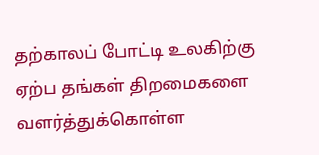தற்காலப் போட்டி உலகிற்கு ஏற்ப தங்கள் திறமைகளை வளர்த்துக்கொள்ள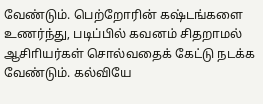வேண்டும். பெற்றோரின் கஷ்டங்களை உணர்ந்து, படிப்பில் கவனம் சிதறாமல் ஆசிாியர்கள் சொல்வதைக் கேட்டு நடக்க வேண்டும். கல்வியே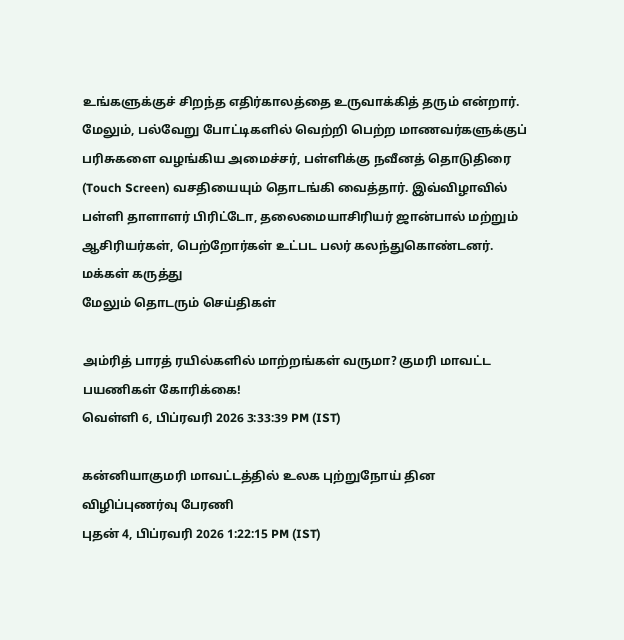உங்களுக்குச் சிறந்த எதிர்காலத்தை உருவாக்கித் தரும் என்றார்.
மேலும், பல்வேறு போட்டிகளில் வெற்றி பெற்ற மாணவர்களுக்குப் பரிசுகளை வழங்கிய அமைச்சர், பள்ளிக்கு நவீனத் தொடுதிரை (Touch Screen) வசதியையும் தொடங்கி வைத்தார். இவ்விழாவில் பள்ளி தாளாளர் பிரிட்டோ, தலைமையாசிரியர் ஜான்பால் மற்றும் ஆசிரியர்கள், பெற்றோர்கள் உட்பட பலர் கலந்துகொண்டனர்.
மக்கள் கருத்து
மேலும் தொடரும் செய்திகள்

அம்ரித் பாரத் ரயில்களில் மாற்றங்கள் வருமா? குமரி மாவட்ட பயணிகள் கோரிக்கை!
வெள்ளி 6, பிப்ரவரி 2026 3:33:39 PM (IST)

கன்னியாகுமரி மாவட்டத்தில் உலக புற்றுநோய் தின விழிப்புணர்வு பேரணி
புதன் 4, பிப்ரவரி 2026 1:22:15 PM (IST)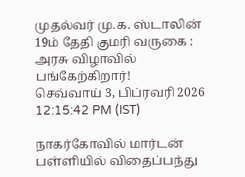முதல்வர் மு.க. ஸ்டாலின் 19ம் தேதி குமரி வருகை : அரசு விழாவில் பங்கேற்கிறார்!
செவ்வாய் 3, பிப்ரவரி 2026 12:15:42 PM (IST)

நாகர்கோவில் மார்டன் பள்ளியில் விதைப்பந்து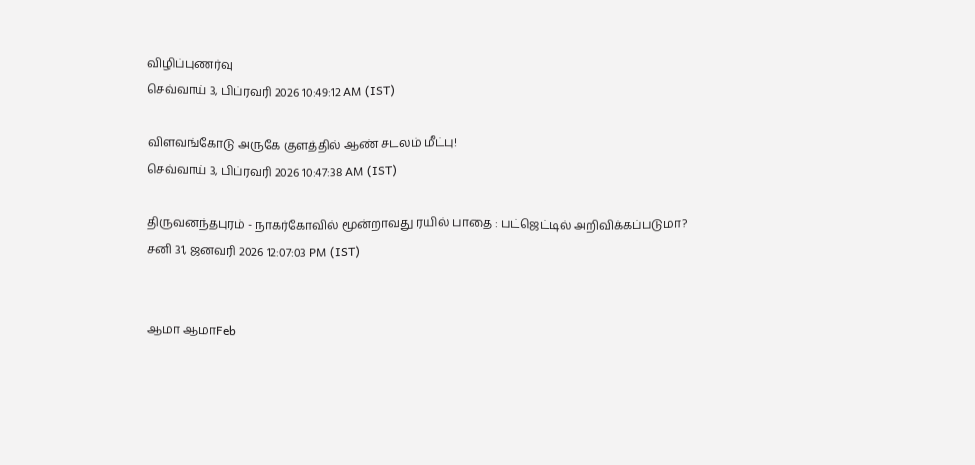விழிப்புணர்வு
செவ்வாய் 3, பிப்ரவரி 2026 10:49:12 AM (IST)

விளவங்கோடு அருகே குளத்தில் ஆண் சடலம் மீட்பு!
செவ்வாய் 3, பிப்ரவரி 2026 10:47:38 AM (IST)

திருவனந்தபுரம் - நாகர்கோவில் மூன்றாவது ரயில் பாதை : பட்ஜெட்டில் அறிவிக்கப்படுமா?
சனி 31, ஜனவரி 2026 12:07:03 PM (IST)


ஆமா ஆமாFeb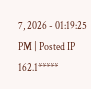7, 2026 - 01:19:25 PM | Posted IP 162.1*****